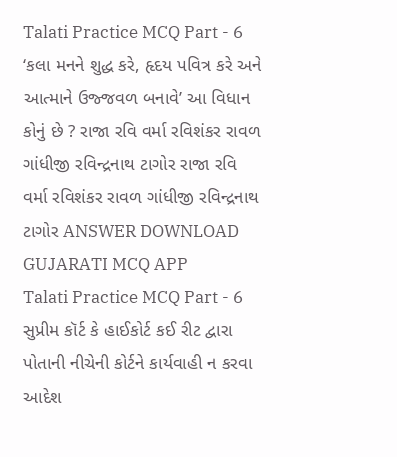Talati Practice MCQ Part - 6 ‘કલા મનને શુદ્ધ કરે, હૃદય પવિત્ર કરે અને આત્માને ઉજ્જવળ બનાવે’ આ વિધાન કોનું છે ? રાજા રવિ વર્મા રવિશંકર રાવળ ગાંધીજી રવિન્દ્રનાથ ટાગોર રાજા રવિ વર્મા રવિશંકર રાવળ ગાંધીજી રવિન્દ્રનાથ ટાગોર ANSWER DOWNLOAD GUJARATI MCQ APP
Talati Practice MCQ Part - 6 સુપ્રીમ કૉર્ટ કે હાઈકોર્ટ કઈ રીટ દ્વારા પોતાની નીચેની કોર્ટને કાર્યવાહી ન કરવા આદેશ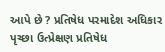આપે છે ? પ્રતિષેધ પરમાદેશ અધિકાર પૃચ્છા ઉત્પ્રેક્ષણ પ્રતિષેધ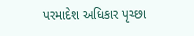પરમાદેશ અધિકાર પૃચ્છા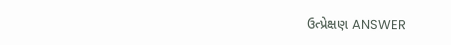ઉત્પ્રેક્ષણ ANSWER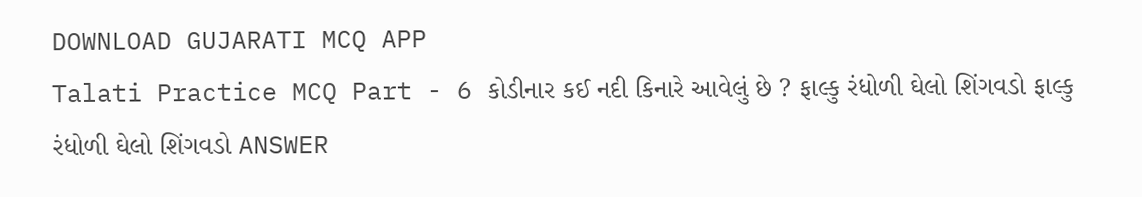DOWNLOAD GUJARATI MCQ APP
Talati Practice MCQ Part - 6 કોડીનાર કઈ નદી કિનારે આવેલું છે ? ફાલ્કુ રંધોળી ઘેલો શિંગવડો ફાલ્કુ રંધોળી ઘેલો શિંગવડો ANSWER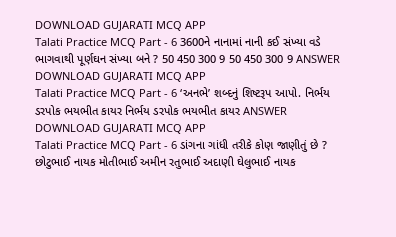DOWNLOAD GUJARATI MCQ APP
Talati Practice MCQ Part - 6 3600ને નાનામાં નાની કઈ સંખ્યા વડે ભાગવાથી પૂર્ણઘન સંખ્યા બને ? 50 450 300 9 50 450 300 9 ANSWER DOWNLOAD GUJARATI MCQ APP
Talati Practice MCQ Part - 6 ‘અનભે’ શબ્દનું શિષ્ટરૂપ આપો. નિર્ભય ડરપોક ભયભીત કાયર નિર્ભય ડરપોક ભયભીત કાયર ANSWER DOWNLOAD GUJARATI MCQ APP
Talati Practice MCQ Part - 6 ડાંગના ગાંધી તરીકે કોણ જાણીતું છે ? છોટુભાઈ નાયક મોતીભાઈ અમીન રતુભાઈ અદાણી ઘેલુભાઈ નાયક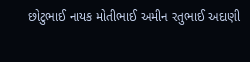છોટુભાઈ નાયક મોતીભાઈ અમીન રતુભાઈ અદાણી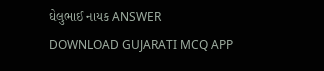ઘેલુભાઈ નાયક ANSWER DOWNLOAD GUJARATI MCQ APP